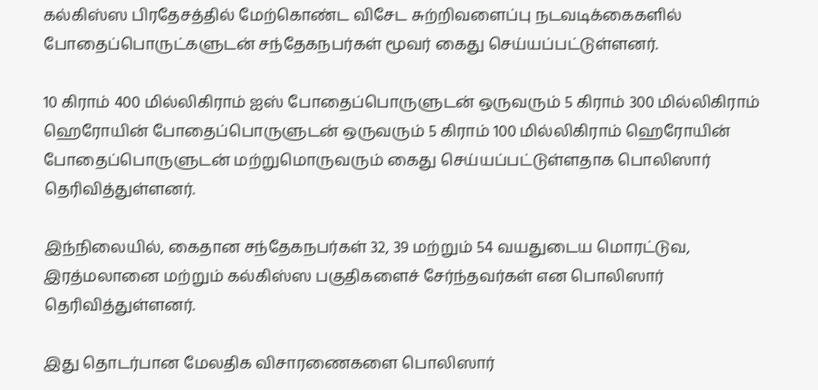கல்கிஸ்ஸ பிரதேசத்தில் மேற்கொண்ட விசேட சுற்றிவளைப்பு நடவடிக்கைகளில் போதைப்பொருட்களுடன் சந்தேகநபர்கள் மூவர் கைது செய்யப்பட்டுள்ளனர்.

10 கிராம் 400 மில்லிகிராம் ஐஸ் போதைப்பொருளுடன் ஒருவரும் 5 கிராம் 300 மில்லிகிராம் ஹெரோயின் போதைப்பொருளுடன் ஒருவரும் 5 கிராம் 100 மில்லிகிராம் ஹெரோயின் போதைப்பொருளுடன் மற்றுமொருவரும் கைது செய்யப்பட்டுள்ளதாக பொலிஸார் தெரிவித்துள்ளனர்.

இந்நிலையில், கைதான சந்தேகநபர்கள் 32, 39 மற்றும் 54 வயதுடைய மொரட்டுவ, இரத்மலானை மற்றும் கல்கிஸ்ஸ பகுதிகளைச் சேர்ந்தவர்கள் என பொலிஸார் தெரிவித்துள்ளனர்.

இது தொடர்பான மேலதிக விசாரணைகளை பொலிஸார்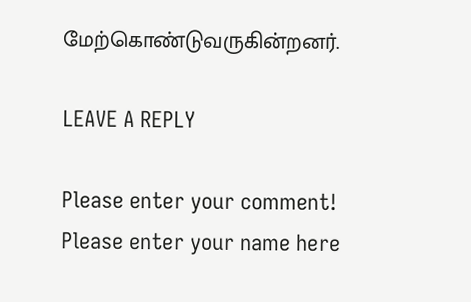மேற்கொண்டுவருகின்றனர்.

LEAVE A REPLY

Please enter your comment!
Please enter your name here